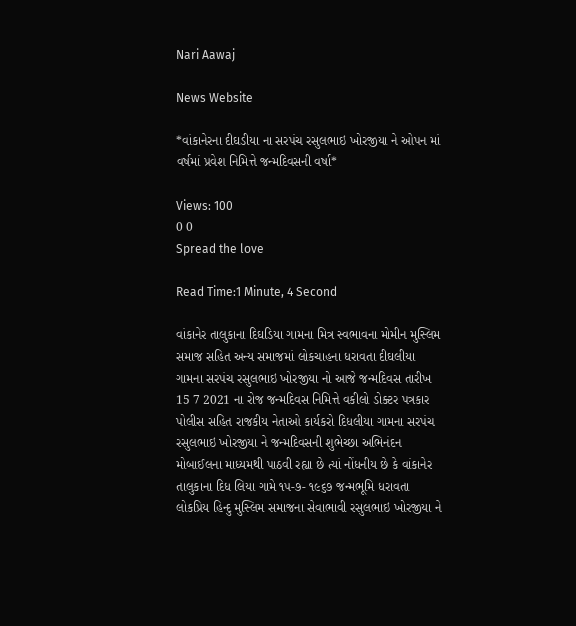Nari Aawaj

News Website

*વાંકાનેરના દીઘડીયા ના સરપંચ રસુલભાઇ ખોરજીયા ને ઓપન માં વર્ષમાં પ્રવેશ નિમિત્તે જન્મદિવસની વર્ષા*

Views: 100
0 0
Spread the love

Read Time:1 Minute, 4 Second

વાંકાનેર તાલુકાના દિઘડિયા ગામના મિત્ર સ્વભાવના મોમીન મુસ્લિમ સમાજ સહિત અન્ય સમાજમાં લોકચાહના ધરાવતા દીઘલીયા ગામના સરપંચ રસુલભાઇ ખોરજીયા નો આજે જન્મદિવસ તારીખ 15 7 2021 ના રોજ જન્મદિવસ નિમિત્તે વકીલો ડોક્ટર પત્રકાર પોલીસ સહિત રાજકીય નેતાઓ કાર્યકરો દિધલીયા ગામના સરપંચ રસુલભાઇ ખોરજીયા ને જન્મદિવસની શુભેચ્છા અભિનંદન મોબાઈલના માધ્યમથી પાઠવી રહ્યા છે ત્યાં નોંધનીય છે કે વાંકાનેર તાલુકાના દિધ લિયા ગામે ૧૫-૭- ૧૯૬૭ જન્મભૂમિ ધરાવતા લોકપ્રિય હિન્દુ મુસ્લિમ સમાજના સેવાભાવી રસુલભાઇ ખોરજીયા ને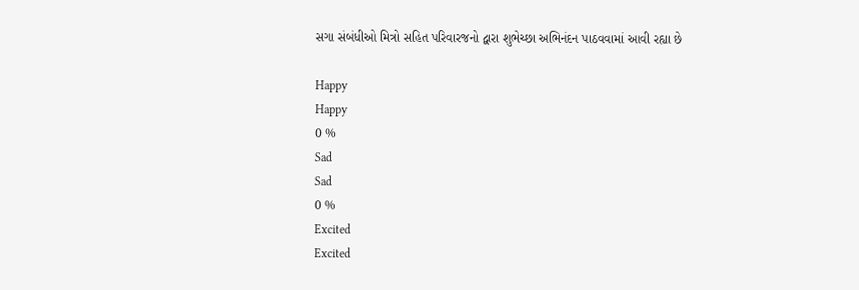સગા સંબંધીઓ મિત્રો સહિત પરિવારજનો દ્વારા શુભેચ્છા અભિનંદન પાઠવવામાં આવી રહ્યા છે

Happy
Happy
0 %
Sad
Sad
0 %
Excited
Excited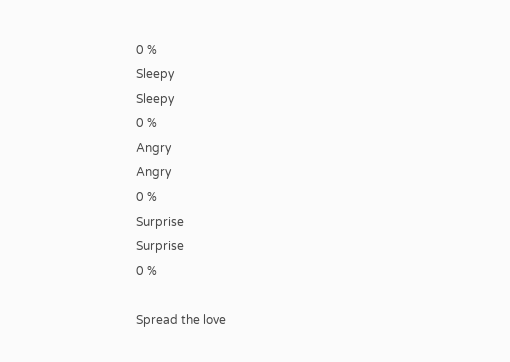0 %
Sleepy
Sleepy
0 %
Angry
Angry
0 %
Surprise
Surprise
0 %

Spread the love